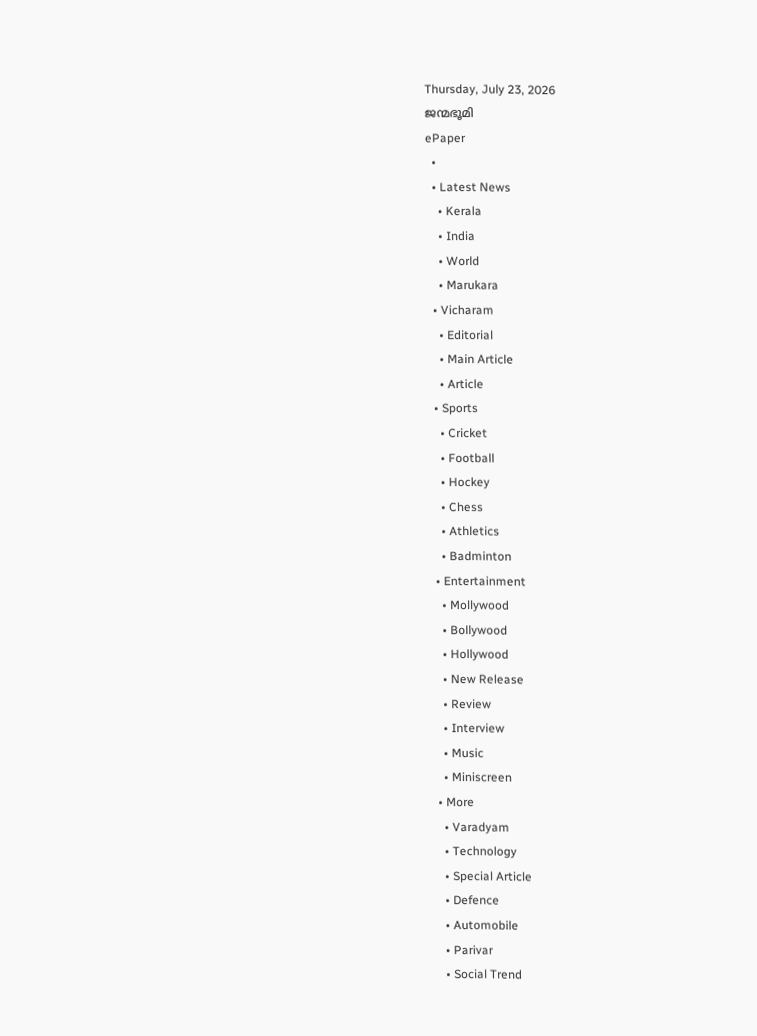Thursday, July 23, 2026
ജന്മഭൂമി
ePaper
  •
  • Latest News
    • Kerala
    • India
    • World
    • Marukara
  • Vicharam
    • Editorial
    • Main Article
    • Article
  • Sports
    • Cricket
    • Football
    • Hockey
    • Chess
    • Athletics
    • Badminton
  • Entertainment
    • Mollywood
    • Bollywood
    • Hollywood
    • New Release
    • Review
    • Interview
    • Music
    • Miniscreen
  • More
    • Varadyam
    • Technology
    • Special Article
    • Defence
    • Automobile
    • Parivar
    • Social Trend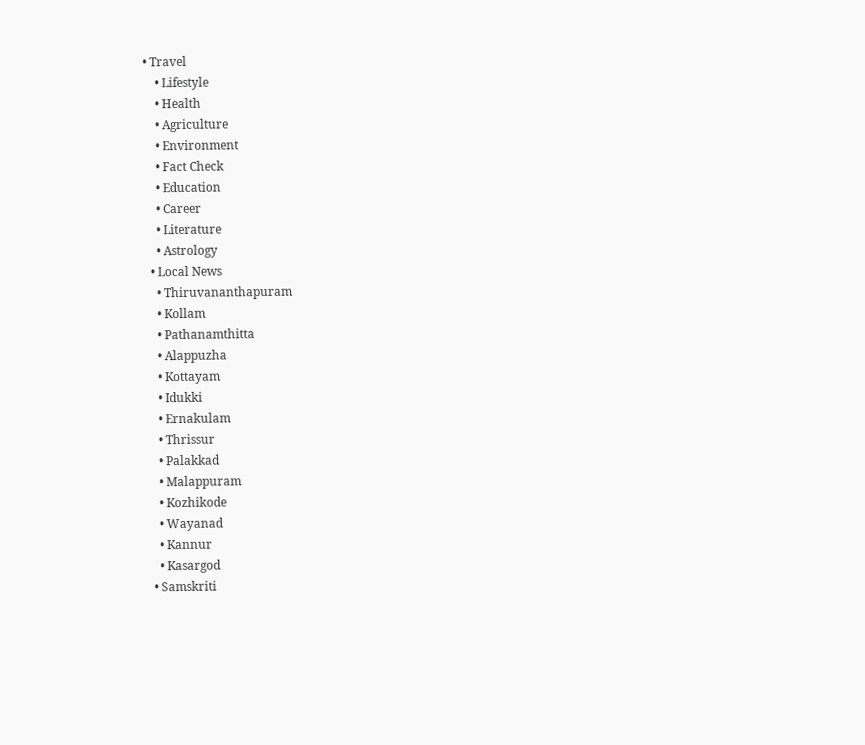• Travel
    • Lifestyle
    • Health
    • Agriculture
    • Environment
    • Fact Check
    • Education
    • Career
    • Literature
    • Astrology
  • Local News
    • Thiruvananthapuram
    • Kollam
    • Pathanamthitta
    • Alappuzha
    • Kottayam
    • Idukki
    • Ernakulam
    • Thrissur
    • Palakkad
    • Malappuram
    • Kozhikode
    • Wayanad
    • Kannur
    • Kasargod
  • Samskriti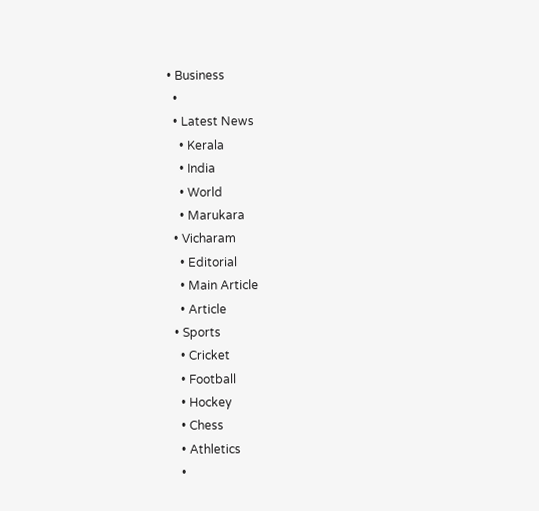• Business
  •
  • Latest News
    • Kerala
    • India
    • World
    • Marukara
  • Vicharam
    • Editorial
    • Main Article
    • Article
  • Sports
    • Cricket
    • Football
    • Hockey
    • Chess
    • Athletics
    •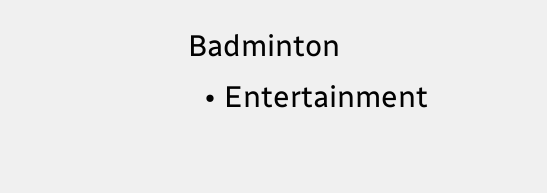Badminton
  • Entertainment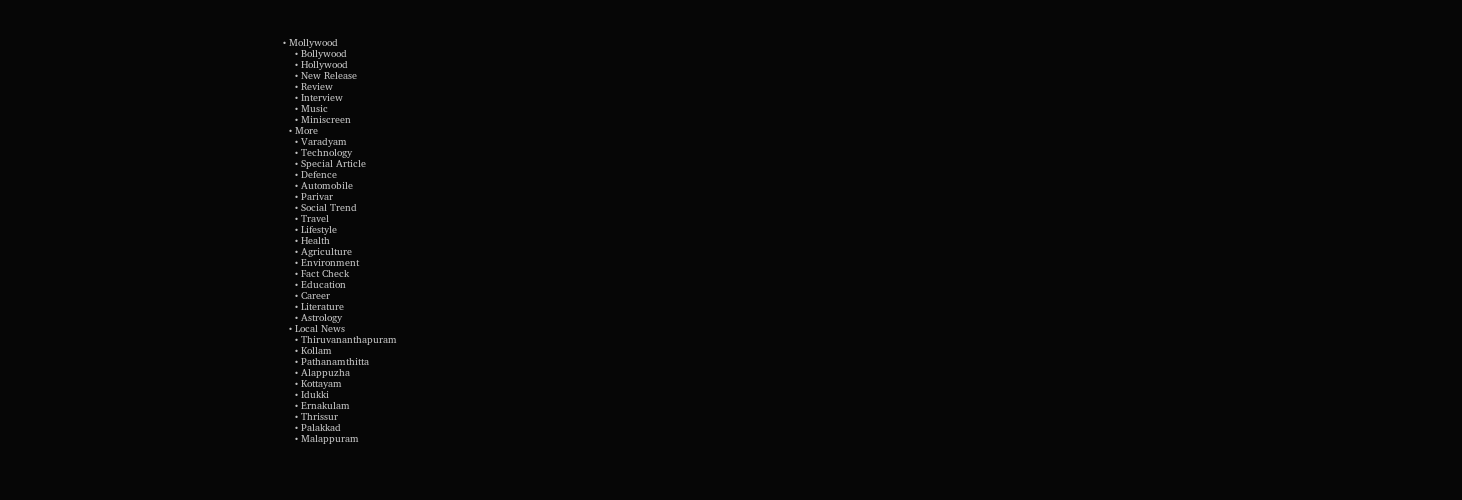• Mollywood
    • Bollywood
    • Hollywood
    • New Release
    • Review
    • Interview
    • Music
    • Miniscreen
  • More
    • Varadyam
    • Technology
    • Special Article
    • Defence
    • Automobile
    • Parivar
    • Social Trend
    • Travel
    • Lifestyle
    • Health
    • Agriculture
    • Environment
    • Fact Check
    • Education
    • Career
    • Literature
    • Astrology
  • Local News
    • Thiruvananthapuram
    • Kollam
    • Pathanamthitta
    • Alappuzha
    • Kottayam
    • Idukki
    • Ernakulam
    • Thrissur
    • Palakkad
    • Malappuram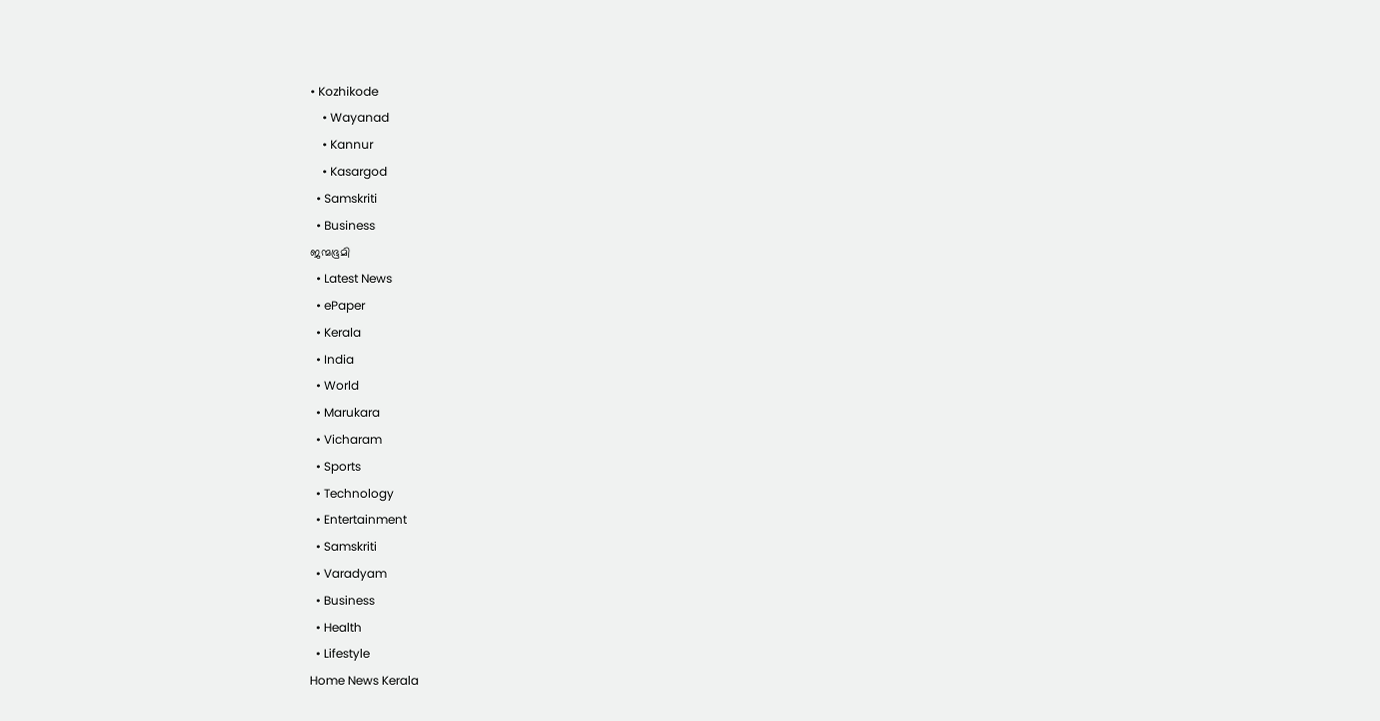• Kozhikode
    • Wayanad
    • Kannur
    • Kasargod
  • Samskriti
  • Business
ജന്മഭൂമി
  • Latest News
  • ePaper
  • Kerala
  • India
  • World
  • Marukara
  • Vicharam
  • Sports
  • Technology
  • Entertainment
  • Samskriti
  • Varadyam
  • Business
  • Health
  • Lifestyle
Home News Kerala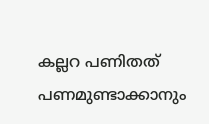കല്ലറ പണിതത് പണമുണ്ടാക്കാനും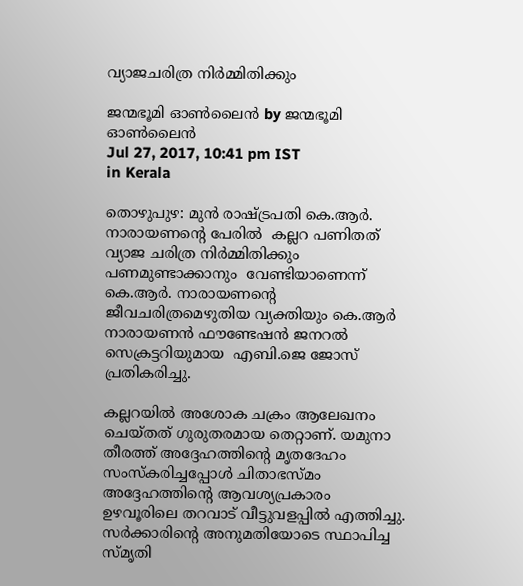വ്യാജചരിത്ര നിര്‍മ്മിതിക്കും

ജന്മഭൂമി ഓണ്‍ലൈന്‍ by ജന്മഭൂമി ഓണ്‍ലൈന്‍
Jul 27, 2017, 10:41 pm IST
in Kerala

തൊഴുപുഴ: മുന്‍ രാഷ്‌ട്രപതി കെ.ആര്‍. നാരായണന്റെ പേരില്‍  കല്ലറ പണിതത് വ്യാജ ചരിത്ര നിര്‍മ്മിതിക്കും പണമുണ്ടാക്കാനും  വേണ്ടിയാണെന്ന് കെ.ആര്‍. നാരായണന്റെ ജീവചരിത്രമെഴുതിയ വ്യക്തിയും കെ.ആര്‍ നാരായണന്‍ ഫൗണ്ടേഷന്‍ ജനറല്‍ സെക്രട്ടറിയുമായ  എബി.ജെ ജോസ് പ്രതികരിച്ചു.

കല്ലറയില്‍ അശോക ചക്രം ആലേഖനം ചെയ്തത് ഗുരുതരമായ തെറ്റാണ്. യമുനാ തീരത്ത് അദ്ദേഹത്തിന്റെ മൃതദേഹം സംസ്‌കരിച്ചപ്പോള്‍ ചിതാഭസ്മം അദ്ദേഹത്തിന്റെ ആവശ്യപ്രകാരം ഉഴവൂരിലെ തറവാട് വീട്ടുവളപ്പില്‍ എത്തിച്ചു. സര്‍ക്കാരിന്റെ അനുമതിയോടെ സ്ഥാപിച്ച സ്മൃതി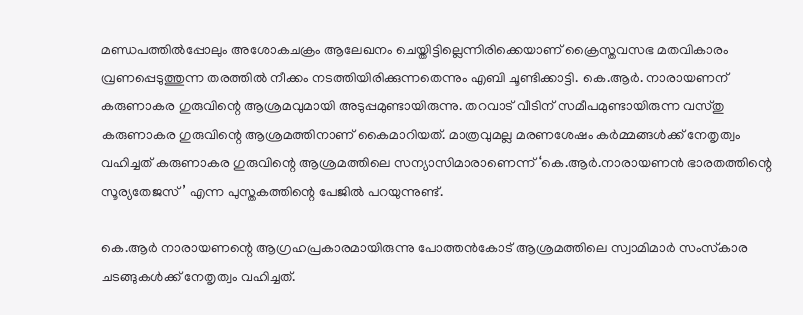മണ്ഡപത്തില്‍പ്പോലും അശോകചക്രം ആലേഖനം ചെയ്തിട്ടില്ലെന്നിരിക്കെയാണ് ക്രൈസ്തവസഭ മതവികാരം വ്രണപ്പെടുത്തുന്ന തരത്തില്‍ നീക്കം നടത്തിയിരിക്കുന്നതെന്നും എബി ചൂണ്ടിക്കാട്ടി. കെ.ആര്‍. നാരായണന് കരുണാകര ഗുരുവിന്റെ ആശ്രമവുമായി അടുപ്പമുണ്ടായിരുന്നു. തറവാട് വീടിന് സമീപമുണ്ടായിരുന്ന വസ്തു കരുണാകര ഗുരുവിന്റെ ആശ്രമത്തിനാണ് കൈമാറിയത്. മാത്രവുമല്ല മരണശേഷം കര്‍മ്മങ്ങള്‍ക്ക് നേതൃത്വം വഹിച്ചത് കരുണാകര ഗുരുവിന്റെ ആശ്രമത്തിലെ സന്യാസിമാരാണെന്ന് ‘കെ.ആര്‍.നാരായണന്‍ ഭാരതത്തിന്റെ സൂര്യതേജസ്’ എന്ന പുസ്തകത്തിന്റെ പേജില്‍ പറയുന്നുണ്ട്.

കെ.ആര്‍ നാരായണന്റെ ആഗ്രഹപ്രകാരമായിരുന്നു പോത്തന്‍കോട് ആശ്രമത്തിലെ സ്വാമിമാര്‍ സംസ്‌കാര ചടങ്ങുകള്‍ക്ക് നേതൃത്വം വഹിച്ചത്.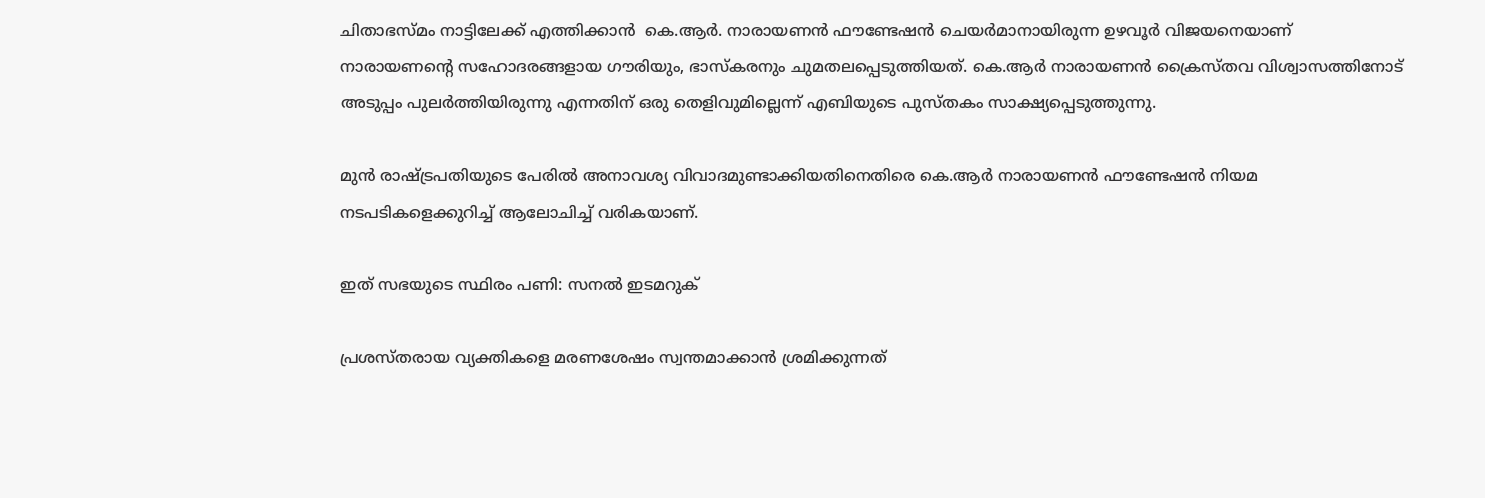ചിതാഭസ്മം നാട്ടിലേക്ക് എത്തിക്കാന്‍  കെ.ആര്‍. നാരായണന്‍ ഫൗണ്ടേഷന്‍ ചെയര്‍മാനായിരുന്ന ഉഴവൂര്‍ വിജയനെയാണ് നാരായണന്റെ സഹോദരങ്ങളായ ഗൗരിയും, ഭാസ്‌കരനും ചുമതലപ്പെടുത്തിയത്. കെ.ആര്‍ നാരായണന്‍ ക്രൈസ്തവ വിശ്വാസത്തിനോട് അടുപ്പം പുലര്‍ത്തിയിരുന്നു എന്നതിന് ഒരു തെളിവുമില്ലെന്ന് എബിയുടെ പുസ്തകം സാക്ഷ്യപ്പെടുത്തുന്നു.

മുന്‍ രാഷ്‌ട്രപതിയുടെ പേരില്‍ അനാവശ്യ വിവാദമുണ്ടാക്കിയതിനെതിരെ കെ.ആര്‍ നാരായണന്‍ ഫൗണ്ടേഷന്‍ നിയമ നടപടികളെക്കുറിച്ച് ആലോചിച്ച് വരികയാണ്.

ഇത് സഭയുടെ സ്ഥിരം പണി: സനല്‍ ഇടമറുക്

പ്രശസ്തരായ വ്യക്തികളെ മരണശേഷം സ്വന്തമാക്കാന്‍ ശ്രമിക്കുന്നത്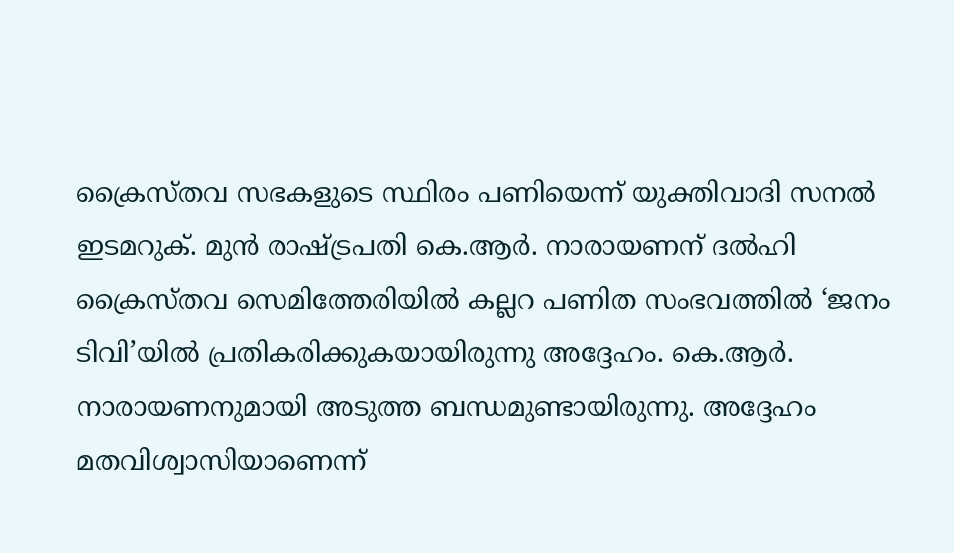ക്രൈസ്തവ സഭകളുടെ സ്ഥിരം പണിയെന്ന് യുക്തിവാദി സനല്‍ ഇടമറുക്. മുന്‍ രാഷ്‌ട്രപതി കെ.ആര്‍. നാരായണന് ദല്‍ഹി ക്രൈസ്തവ സെമിത്തേരിയില്‍ കല്ലറ പണിത സംഭവത്തില്‍ ‘ജനം ടിവി’യില്‍ പ്രതികരിക്കുകയായിരുന്നു അദ്ദേഹം. കെ.ആര്‍. നാരായണനുമായി അടുത്ത ബന്ധമുണ്ടായിരുന്നു. അദ്ദേഹം മതവിശ്വാസിയാണെന്ന്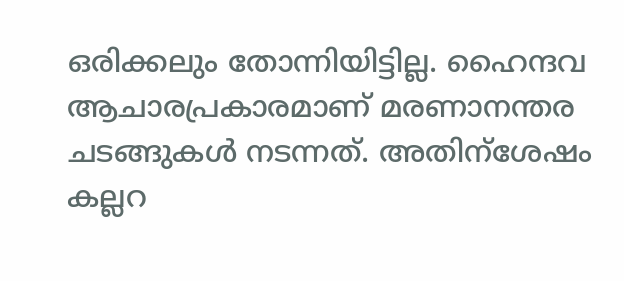ഒരിക്കലും തോന്നിയിട്ടില്ല. ഹൈന്ദവ ആചാരപ്രകാരമാണ് മരണാനന്തര ചടങ്ങുകള്‍ നടന്നത്. അതിന്‌ശേഷം കല്ലറ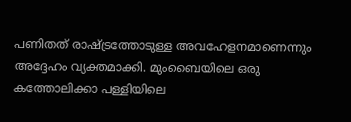പണിതത് രാഷ്‌ട്രത്തോടുള്ള അവഹേളനമാണെന്നും അദ്ദേഹം വ്യക്തമാക്കി. മുംബൈയിലെ ഒരു കത്തോലിക്കാ പള്ളിയിലെ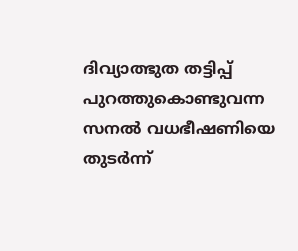ദിവ്യാത്ഭുത തട്ടിപ്പ് പുറത്തുകൊണ്ടുവന്ന സനല്‍ വധഭീഷണിയെ തുടര്‍ന്ന്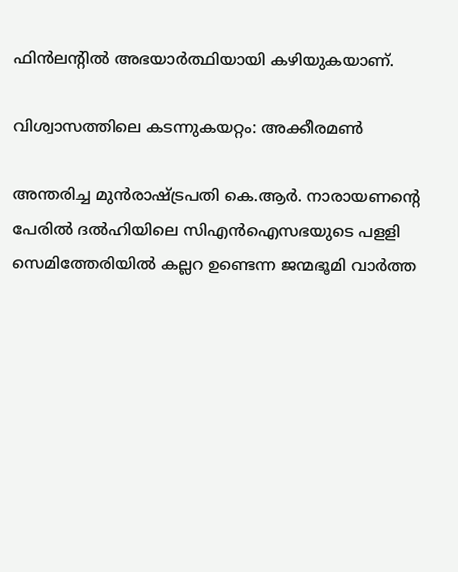ഫിന്‍ലന്റില്‍ അഭയാര്‍ത്ഥിയായി കഴിയുകയാണ്.

വിശ്വാസത്തിലെ കടന്നുകയറ്റം: അക്കീരമണ്‍

അന്തരിച്ച മുന്‍രാഷ്‌ട്രപതി കെ.ആര്‍. നാരായണന്റെ പേരില്‍ ദല്‍ഹിയിലെ സിഎന്‍ഐസഭയുടെ പളളി സെമിത്തേരിയില്‍ കല്ലറ ഉണ്ടെന്ന ജന്മഭൂമി വാര്‍ത്ത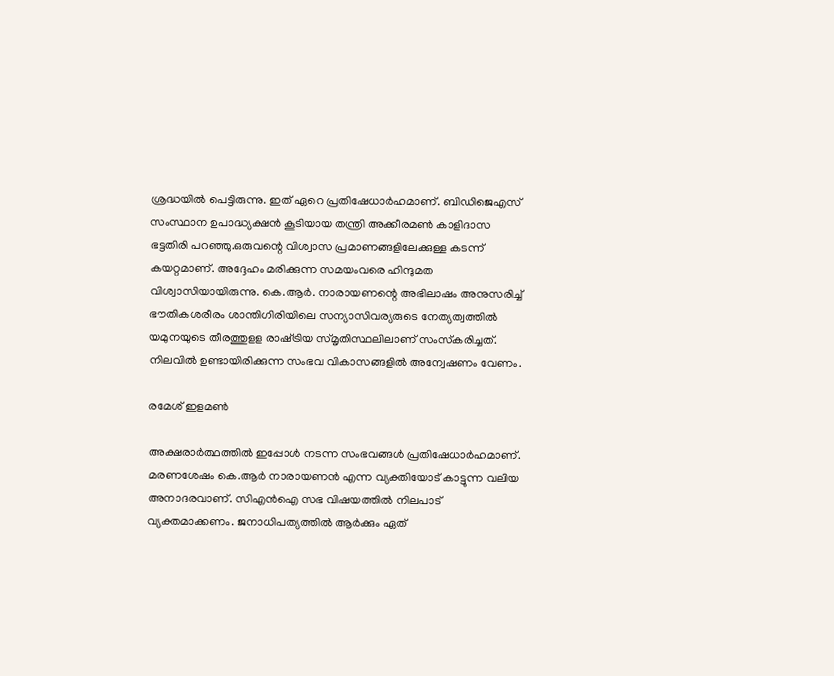ശ്രദ്ധയില്‍ പെട്ടിരുന്നു. ഇത് ഏറെ പ്രതിഷേധാര്‍ഹമാണ്. ബിഡിജെഎസ് സംസ്ഥാന ഉപാദ്ധ്യക്ഷന്‍ കൂടിയായ തന്ത്രി അക്കീരമണ്‍ കാളിദാസ ഭട്ടതിരി പറഞ്ഞു.ഒരുവന്റെ വിശ്വാസ പ്രമാണങ്ങളിലേക്കുള്ള കടന്ന് കയറ്റമാണ്. അദ്ദേഹം മരിക്കുന്ന സമയംവരെ ഹിന്ദുമത വിശ്വാസിയായിരുന്നു. കെ.ആര്‍. നാരായണന്റെ അഭിലാഷം അനുസരിച്ച് ഭൗതികശരീരം ശാന്തിഗിരിയിലെ സന്യാസിവര്യരുടെ നേത്യത്വത്തില്‍ യമുനയുടെ തീരത്തുളള രാഷ്‌ട്രിയ സ്മൃതിസ്ഥലിലാണ് സംസ്‌കരിച്ചത്. നിലവില്‍ ഉണ്ടായിരിക്കുന്ന സംഭവ വികാസങ്ങളില്‍ അന്വേഷണം വേണം.

രമേശ് ഇളമണ്‍

അക്ഷരാര്‍ത്ഥത്തില്‍ ഇപ്പോള്‍ നടന്ന സംഭവങ്ങള്‍ പ്രതിഷേധാര്‍ഹമാണ്. മരണശേഷം കെ.ആര്‍ നാരായണന്‍ എന്ന വ്യക്തിയോട് കാട്ടുന്ന വലിയ അനാദരവാണ്. സിഎന്‍ഐ സഭ വിഷയത്തില്‍ നിലപാട് വ്യക്തമാക്കണം. ജനാധിപത്യത്തില്‍ ആര്‍ക്കും ഏത്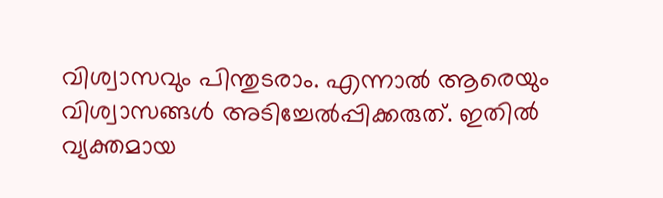വിശ്വാസവും പിന്തുടരാം. എന്നാല്‍ ആരെയും വിശ്വാസങ്ങള്‍ അടിച്ചേല്‍പ്പിക്കരുത്. ഇതില്‍ വ്യക്തമായ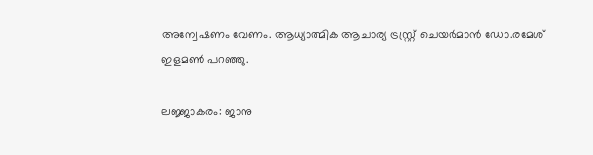അന്വേഷണം വേണം. ആധ്യാത്മിക ആചാര്യ ട്രസ്റ്റ്ര് ചെയര്‍മാന്‍ ഡോ.രമേശ് ഇളമണ്‍ പറഞ്ഞു.

ലജ്ജാകരം: ജാനു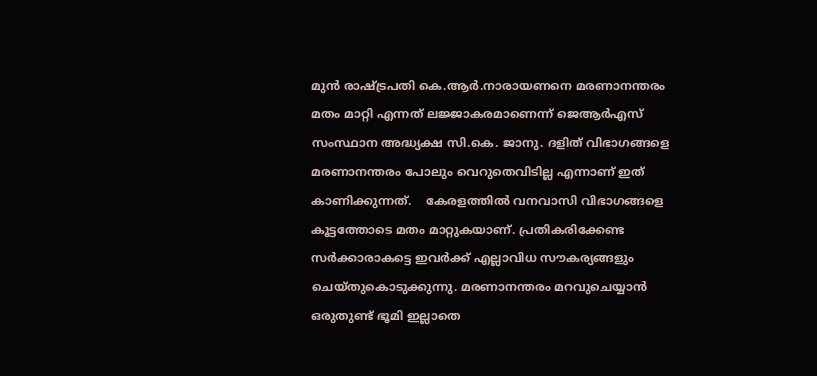മുന്‍ രാഷ്‌ട്രപതി കെ.ആര്‍.നാരായണനെ മരണാനന്തരം മതം മാറ്റി എന്നത് ലജ്ജാകരമാണെന്ന് ജെആര്‍എസ് സംസ്ഥാന അദ്ധ്യക്ഷ സി.കെ. ജാനു. ദളിത് വിഭാഗങ്ങളെ മരണാനന്തരം പോലും വെറുതെവിടില്ല എന്നാണ് ഇത് കാണിക്കുന്നത്.    കേരളത്തില്‍ വനവാസി വിഭാഗങ്ങളെ കൂട്ടത്തോടെ മതം മാറ്റുകയാണ്. പ്രതികരിക്കേണ്ട സര്‍ക്കാരാകട്ടെ ഇവര്‍ക്ക് എല്ലാവിധ സൗകര്യങ്ങളും ചെയ്തുകൊടുക്കുന്നു. മരണാനന്തരം മറവുചെയ്യാന്‍ ഒരുതുണ്ട് ഭൂമി ഇല്ലാതെ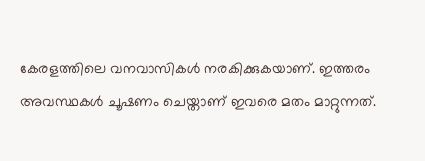കേരളത്തിലെ വനവാസികള്‍ നരകിക്കുകയാണ്. ഇത്തരം അവസ്ഥകള്‍ ചൂഷണം ചെയ്താണ് ഇവരെ മതം മാറ്റുന്നത്.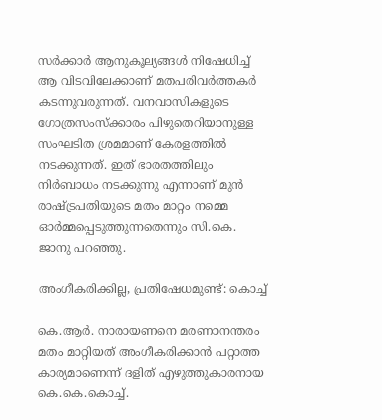സര്‍ക്കാര്‍ ആനുകൂല്യങ്ങള്‍ നിഷേധിച്ച് ആ വിടവിലേക്കാണ് മതപരിവര്‍ത്തകര്‍ കടന്നുവരുന്നത്. വനവാസികളുടെ ഗോത്രസംസ്‌ക്കാരം പിഴുതെറിയാനുള്ള സംഘടിത ശ്രമമാണ് കേരളത്തില്‍ നടക്കുന്നത്. ഇത് ഭാരതത്തിലും നിര്‍ബാധം നടക്കുന്നു എന്നാണ് മുന്‍ രാഷ്‌ട്രപതിയുടെ മതം മാറ്റം നമ്മെ ഓര്‍മ്മപ്പെടുത്തുന്നതെന്നും സി.കെ. ജാനു പറഞ്ഞു.

അംഗീകരിക്കില്ല, പ്രതിഷേധമുണ്ട്: കൊച്ച്

കെ.ആര്‍. നാരായണനെ മരണാനന്തരം മതം മാറ്റിയത് അംഗീകരിക്കാന്‍ പറ്റാത്ത കാര്യമാണെന്ന് ദളിത് എഴുത്തുകാരനായ കെ.കെ.കൊച്ച്.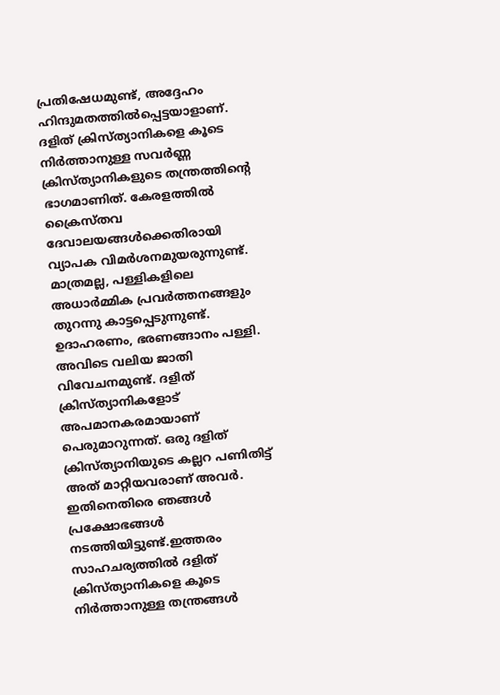പ്രതിഷേധമുണ്ട്, അദ്ദേഹം ഹിന്ദുമതത്തില്‍പ്പെട്ടയാളാണ്. ദളിത് ക്രിസ്ത്യാനികളെ കൂടെ നിര്‍ത്താനുള്ള സവര്‍ണ്ണ ക്രിസ്ത്യാനികളുടെ തന്ത്രത്തിന്റെ ഭാഗമാണിത്. കേരളത്തില്‍ ക്രൈസ്തവ ദേവാലയങ്ങള്‍ക്കെതിരായി വ്യാപക വിമര്‍ശനമുയരുന്നുണ്ട്. മാത്രമല്ല, പള്ളികളിലെ അധാര്‍മ്മിക പ്രവര്‍ത്തനങ്ങളും തുറന്നു കാട്ടപ്പെടുന്നുണ്ട്. ഉദാഹരണം, ഭരണങ്ങാനം പള്ളി. അവിടെ വലിയ ജാതി വിവേചനമുണ്ട്. ദളിത് ക്രിസ്ത്യാനികളോട് അപമാനകരമായാണ് പെരുമാറുന്നത്. ഒരു ദളിത് ക്രിസ്ത്യാനിയുടെ കല്ലറ പണിതിട്ട് അത് മാറ്റിയവരാണ് അവര്‍. ഇതിനെതിരെ ഞങ്ങള്‍ പ്രക്ഷോഭങ്ങള്‍ നടത്തിയിട്ടുണ്ട്.ഇത്തരം സാഹചര്യത്തില്‍ ദളിത് ക്രിസ്ത്യാനികളെ കൂടെ നിര്‍ത്താനുള്ള തന്ത്രങ്ങള്‍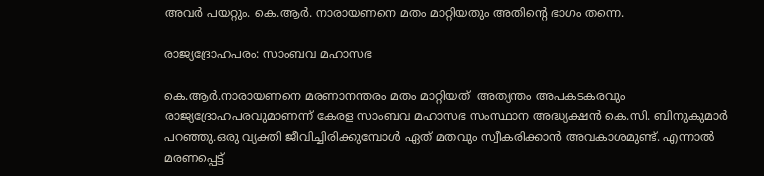അവര്‍ പയറ്റും. കെ.ആര്‍. നാരായണനെ മതം മാറ്റിയതും അതിന്റെ ഭാഗം തന്നെ.

രാജ്യദ്രോഹപരം: സാംബവ മഹാസഭ

കെ.ആര്‍.നാരായണനെ മരണാനന്തരം മതം മാറ്റിയത്  അത്യന്തം അപകടകരവും രാജ്യദ്രോഹപരവുമാണന്ന് കേരള സാംബവ മഹാസഭ സംസ്ഥാന അദ്ധ്യക്ഷന്‍ കെ.സി. ബിനുകുമാര്‍ പറഞ്ഞു.ഒരു വ്യക്തി ജീവിച്ചിരിക്കുമ്പോള്‍ ഏത് മതവും സ്വീകരിക്കാന്‍ അവകാശമുണ്ട്. എന്നാല്‍ മരണപ്പെട്ട്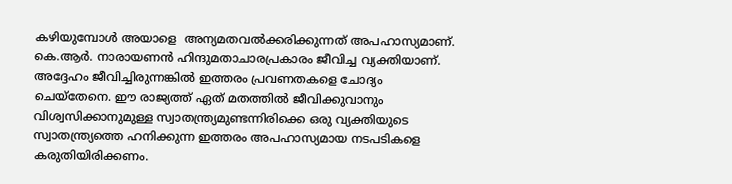കഴിയുമ്പോള്‍ അയാളെ  അന്യമതവല്‍ക്കരിക്കുന്നത് അപഹാസ്യമാണ്. കെ.ആര്‍. നാരായണന്‍ ഹിന്ദുമതാചാരപ്രകാരം ജീവിച്ച വ്യക്തിയാണ്. അദ്ദേഹം ജീവിച്ചിരുന്നങ്കില്‍ ഇത്തരം പ്രവണതകളെ ചോദ്യം ചെയ്‌തേനെ. ഈ രാജ്യത്ത് ഏത് മതത്തില്‍ ജീവിക്കുവാനും വിശ്വസിക്കാനുമുള്ള സ്വാതന്ത്ര്യമുണ്ടന്നിരിക്കെ ഒരു വ്യക്തിയുടെ സ്വാതന്ത്ര്യത്തെ ഹനിക്കുന്ന ഇത്തരം അപഹാസ്യമായ നടപടികളെ കരുതിയിരിക്കണം.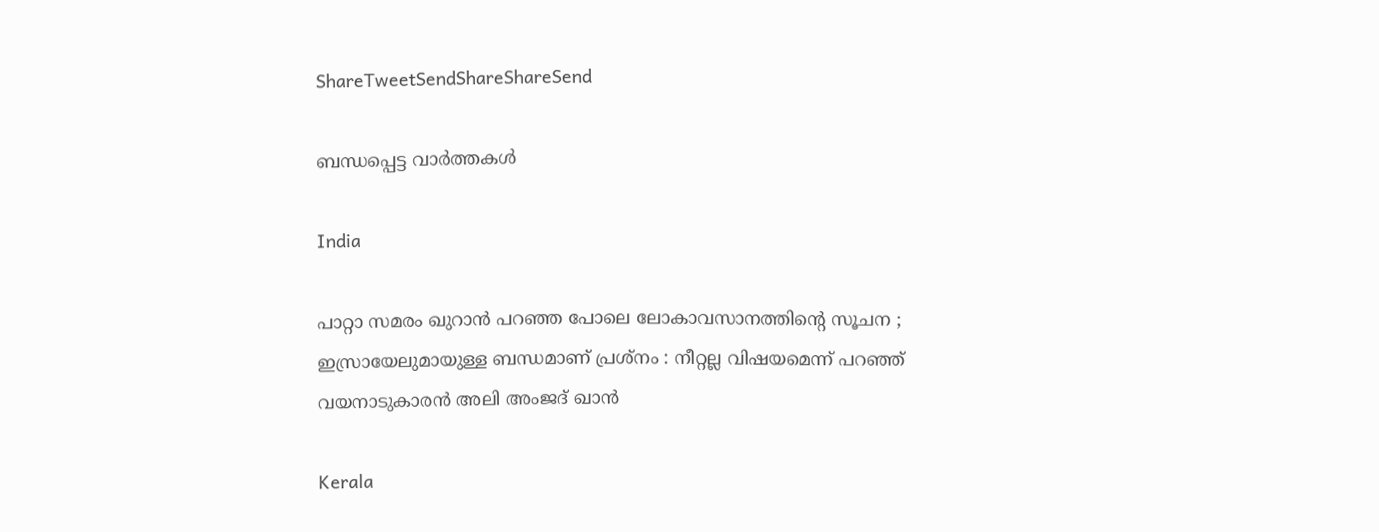ShareTweetSendShareShareSend

ബന്ധപ്പെട്ട വാര്‍ത്തകള്‍

India

പാറ്റാ സമരം ഖുറാൻ പറഞ്ഞ പോലെ ലോകാവസാനത്തിന്റെ സൂചന ; ഇസ്രായേലുമായുള്ള ബന്ധമാണ് പ്രശ്നം : നീറ്റല്ല വിഷയമെന്ന് പറഞ്ഞ് വയനാടുകാരൻ അലി അംജദ് ഖാൻ

Kerala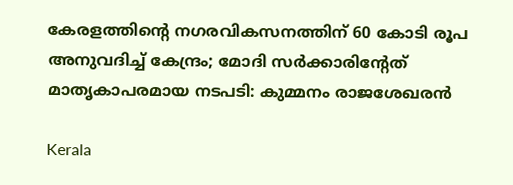കേരളത്തിന്റെ നഗരവികസനത്തിന് 60 കോടി രൂപ അനുവദിച്ച് കേന്ദ്രം; മോദി സർക്കാരിന്റേത് മാതൃകാപരമായ നടപടി: കുമ്മനം രാജശേഖരൻ

Kerala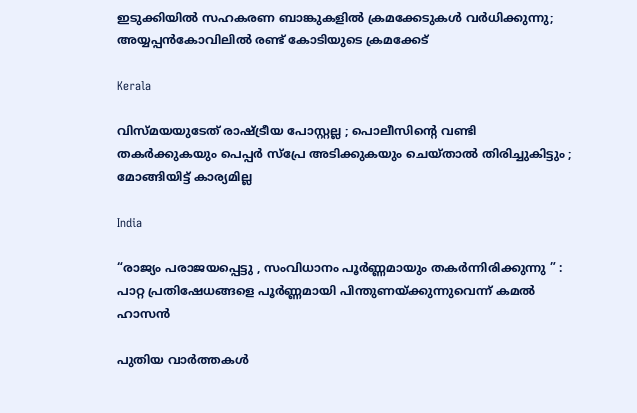ഇടുക്കിയില്‍ സഹകരണ ബാങ്കുകളില്‍ ക്രമക്കേടുകള്‍ വര്‍ധിക്കുന്നു; അയ്യപ്പന്‍കോവിലില്‍ രണ്ട് കോടിയുടെ ക്രമക്കേട്

Kerala

വിസ്മയയുടേത് രാഷ്‌ട്രീയ പോസ്റ്റല്ല ; പൊലീസിന്റെ വണ്ടി തകര്‍ക്കുകയും പെപ്പര്‍ സ്പ്രേ അടിക്കുകയും ചെയ്താല്‍ തിരിച്ചുകിട്ടും ; മോങ്ങിയിട്ട് കാര്യമില്ല

India

“രാജ്യം പരാജയപ്പെട്ടു , സംവിധാനം പൂർണ്ണമായും തകർന്നിരിക്കുന്നു ” : പാറ്റ പ്രതിഷേധങ്ങളെ പൂർണ്ണമായി പിന്തുണയ്‌ക്കുന്നുവെന്ന് കമൽ ഹാസൻ

പുതിയ വാര്‍ത്തകള്‍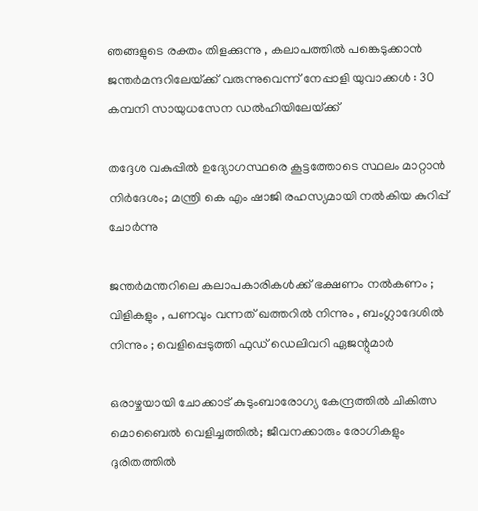ഞങ്ങളുടെ രക്തം തിളക്കുന്നു , കലാപത്തിൽ പങ്കെടുക്കാൻ ജന്തർമന്ദറിലേയ്‌ക്ക് വരുന്നുവെന്ന് നേപ്പാളി യുവാക്കൾ : 30 കമ്പനി സായുധസേന ഡൽഹിയിലേയ്‌ക്ക്

തദ്ദേശ വകുപ്പിൽ ഉദ്യോഗസ്ഥരെ കൂട്ടത്തോടെ സ്ഥലം മാറ്റാൻ നിർദേശം; മന്ത്രി കെ എം ഷാജി രഹസ്യമായി നൽകിയ കുറിപ്പ് ചോർന്നു

ജന്തർമന്തറിലെ കലാപകാരികൾക്ക് ഭക്ഷണം നൽകണം ; വിളികളും , പണവും വന്നത് ഖത്തറിൽ നിന്നും , ബംഗ്ലാദേശിൽ നിന്നും ; വെളിപ്പെടുത്തി ഫുഡ് ഡെലിവറി ഏജന്റുമാർ

ഒരാഴ്ചയായി ചോക്കാട് കുടുംബാരോഗ്യ കേന്ദ്രത്തിൽ ചികിത്സ മൊബൈൽ വെളിച്ചത്തിൽ; ജീവനക്കാരും രോഗികളും ദുരിതത്തിൽ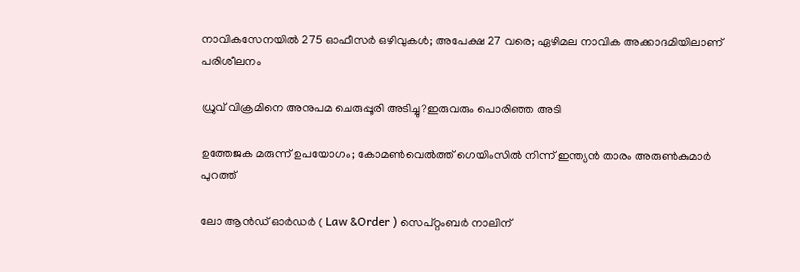നാവികസേനയില്‍ 275 ഓഫീസര്‍ ഒഴിവുകള്‍; അപേക്ഷ 27 വരെ; ഏഴിമല നാവിക അക്കാദമിയിലാണ് പരിശീലനം

ധ്രുവ് വിക്രമിനെ അനുപമ ചെരുപ്പൂരി അടിച്ചു?ഇരുവരും പൊരിഞ്ഞ അടി

ഉത്തേജക മരുന്ന് ഉപയോഗം; കോമൺവെൽത്ത് ഗെയിംസിൽ നിന്ന് ഇന്ത്യൻ താരം അരുൺകുമാർ പുറത്ത്

ലോ ആൻഡ് ഓർഡർ ( Law &Order ) സെപ്റ്റംബർ നാലിന്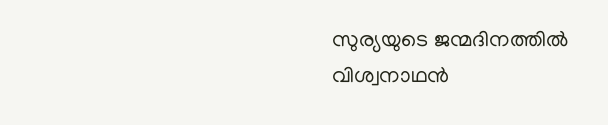സുര്യയുടെ ജന്മദിനത്തിൽ വിശ്വനാഥൻ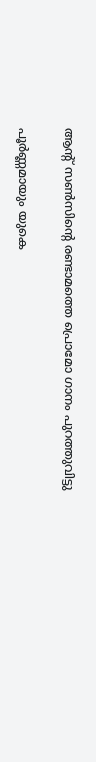ആന്റ് സൺസിന്റെ രണ്ടാമത്തെ പ്രൊമോ ഗാനം പുറത്തുവിട്ടു

പൂർണ്ണമായും യുകെ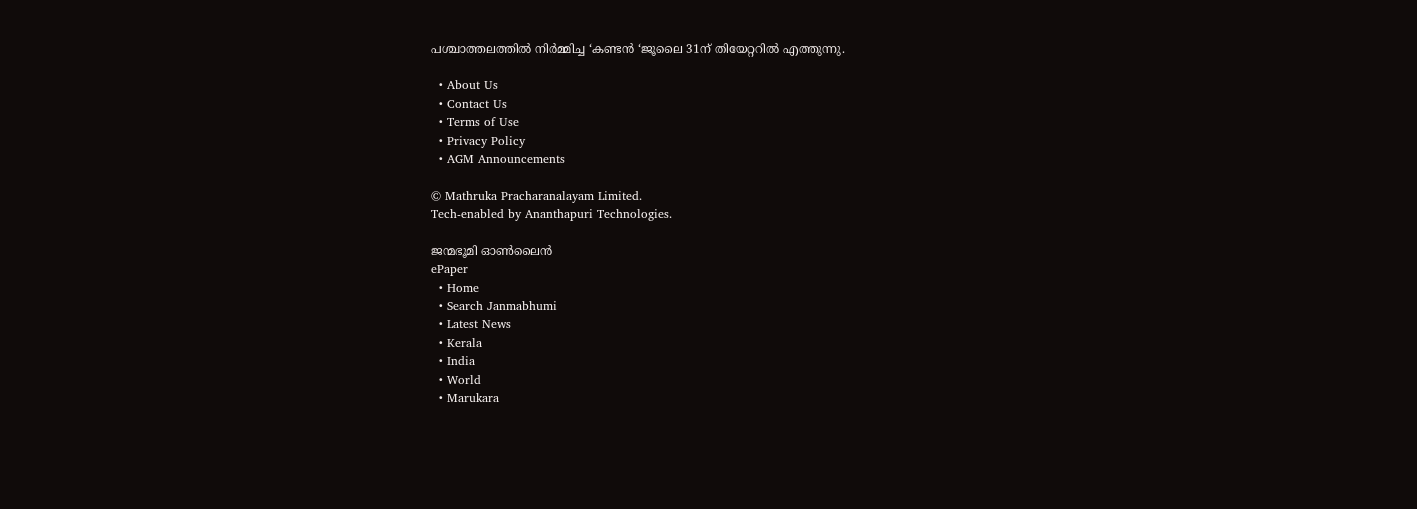പശ്ചാത്തലത്തിൽ നിർമ്മിച്ച ‘കണ്ടൻ ‘ജൂലൈ 31ന് തിയേറ്ററിൽ എത്തുന്നു.

  • About Us
  • Contact Us
  • Terms of Use
  • Privacy Policy
  • AGM Announcements

© Mathruka Pracharanalayam Limited.
Tech-enabled by Ananthapuri Technologies.

ജന്മഭൂമി ഓണ്‍ലൈന്‍
ePaper
  • Home
  • Search Janmabhumi
  • Latest News
  • Kerala
  • India
  • World
  • Marukara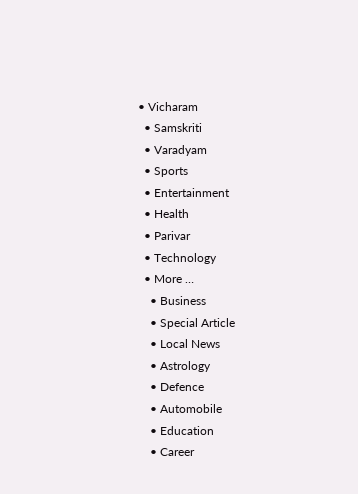• Vicharam
  • Samskriti
  • Varadyam
  • Sports
  • Entertainment
  • Health
  • Parivar
  • Technology
  • More …
    • Business
    • Special Article
    • Local News
    • Astrology
    • Defence
    • Automobile
    • Education
    • Career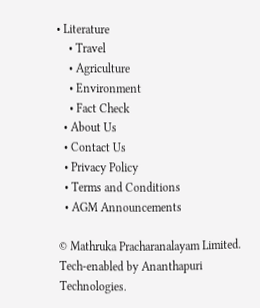• Literature
    • Travel
    • Agriculture
    • Environment
    • Fact Check
  • About Us
  • Contact Us
  • Privacy Policy
  • Terms and Conditions
  • AGM Announcements

© Mathruka Pracharanalayam Limited.
Tech-enabled by Ananthapuri Technologies.